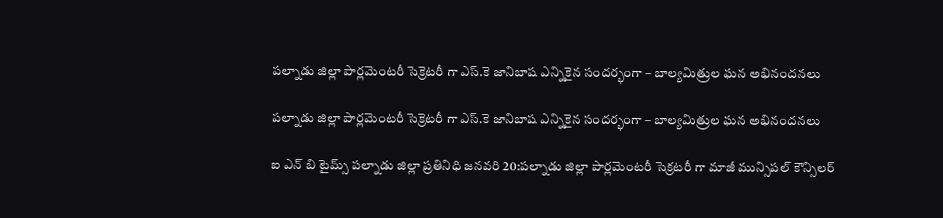పల్నాడు జిల్లా పార్లమెంటరీ సెక్రెటరీ గా ఎస్.కె జానిబాష ఎన్నికైన సందర్భంగా – బాల్యమిత్రుల ఘన అభినందనలు

పల్నాడు జిల్లా పార్లమెంటరీ సెక్రెటరీ గా ఎస్.కె జానిబాష ఎన్నికైన సందర్భంగా – బాల్యమిత్రుల ఘన అభినందనలు

ఐ ఎన్ బి టైమ్స్ పల్నాడు జిల్లా ప్రతినిధి జనవరి 20:పల్నాడు జిల్లా పార్లమెంటరీ సెక్రటరీ గా మాజీ మున్సిపల్ కౌన్సిలర్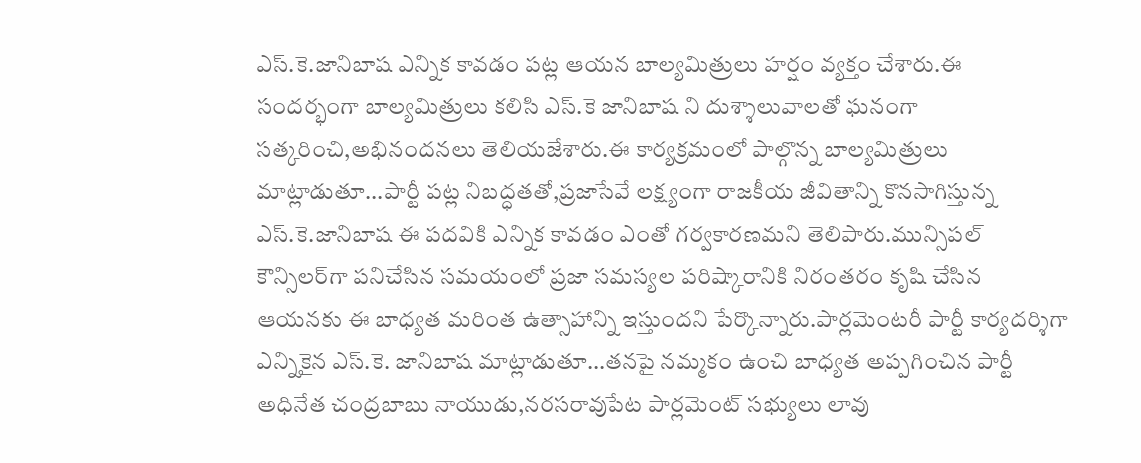ఎస్.కె.జానిబాష ఎన్నిక కావడం పట్ల ఆయన బాల్యమిత్రులు హర్షం వ్యక్తం చేశారు.ఈ సందర్భంగా బాల్యమిత్రులు కలిసి ఎస్.కె జానిబాష ని దుశ్శాలువాలతో ఘనంగా సత్కరించి,అభినందనలు తెలియజేశారు.ఈ కార్యక్రమంలో పాల్గొన్న బాల్యమిత్రులు మాట్లాడుతూ...పార్టీ పట్ల నిబద్ధతతో,ప్రజాసేవే లక్ష్యంగా రాజకీయ జీవితాన్ని కొనసాగిస్తున్న ఎస్.కె.జానిబాష ఈ పదవికి ఎన్నిక కావడం ఎంతో గర్వకారణమని తెలిపారు.మున్సిపల్ కౌన్సిలర్‌గా పనిచేసిన సమయంలో ప్రజా సమస్యల పరిష్కారానికి నిరంతరం కృషి చేసిన ఆయనకు ఈ బాధ్యత మరింత ఉత్సాహాన్ని ఇస్తుందని పేర్కొన్నారు.పార్లమెంటరీ పార్టీ కార్యదర్శిగా ఎన్నికైన ఎస్.కె. జానిబాష మాట్లాడుతూ...తనపై నమ్మకం ఉంచి బాధ్యత అప్పగించిన పార్టీ అధినేత చంద్రబాబు నాయుడు,నరసరావుపేట పార్లమెంట్ సభ్యులు లావు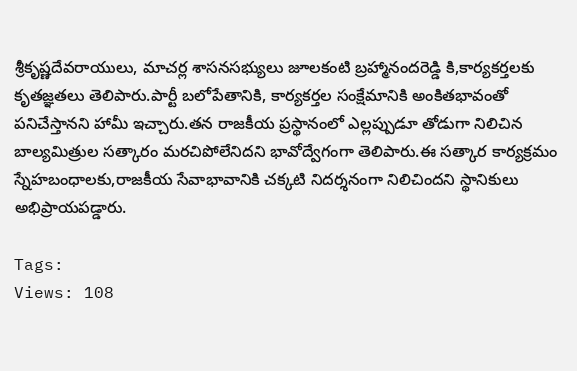శ్రీకృష్ణదేవరాయులు, మాచర్ల శాసనసభ్యులు జూలకంటి బ్రహ్మానందరెడ్డి కి,కార్యకర్తలకు కృతజ్ఞతలు తెలిపారు.పార్టీ బలోపేతానికి, కార్యకర్తల సంక్షేమానికి అంకితభావంతో పనిచేస్తానని హామీ ఇచ్చారు.తన రాజకీయ ప్రస్థానంలో ఎల్లప్పుడూ తోడుగా నిలిచిన బాల్యమిత్రుల సత్కారం మరచిపోలేనిదని భావోద్వేగంగా తెలిపారు.ఈ సత్కార కార్యక్రమం స్నేహబంధాలకు,రాజకీయ సేవాభావానికి చక్కటి నిదర్శనంగా నిలిచిందని స్థానికులు అభిప్రాయపడ్డారు.

Tags:
Views: 108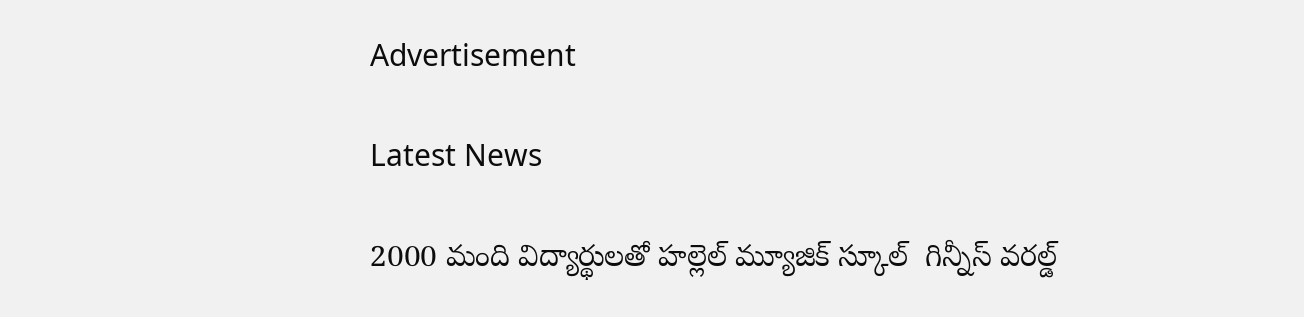Advertisement

Latest News

2000 మంది విద్యార్థులతో హల్లెల్ మ్యూజిక్ స్కూల్  గిన్నీస్ వరల్డ్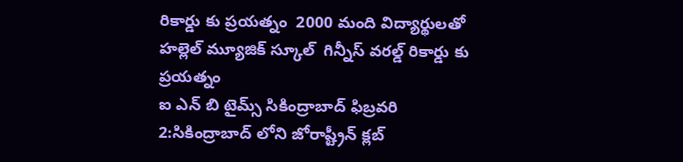రికార్డు కు ప్రయత్నం  2000 మంది విద్యార్థులతో హల్లెల్ మ్యూజిక్ స్కూల్  గిన్నీస్ వరల్డ్ రికార్డు కు ప్రయత్నం
ఐ ఎన్ బి టైమ్స్ సికింద్రాబాద్ ఫిబ్రవరి 2:సికింద్రాబాద్ లోని జోరాష్ట్రీన్ క్లబ్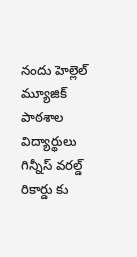నందు హెల్లెల్ మ్యూజిక్ పాఠశాల విద్యార్థులు గిన్నీస్ వరల్డ్ రికార్డు కు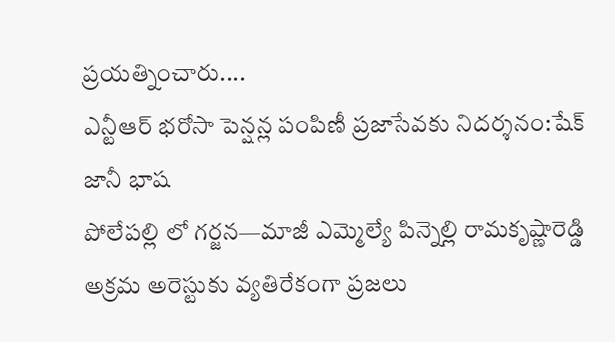ప్రయత్నించారు....
ఎన్టీఆర్ భరోసా పెన్షన్ల పంపిణీ ప్రజాసేవకు నిదర్శనం:షేక్ జానీ భాష
పోలేపల్లి లో గర్జన—మాజీ ఎమ్మెల్యే పిన్నెల్లి రామకృష్ణారెడ్డి అక్రమ అరెస్టుకు వ్యతిరేకంగా ప్రజలు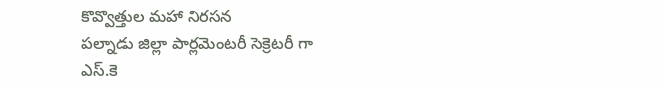కొవ్వొత్తుల మహా నిరసన
పల్నాడు జిల్లా పార్లమెంటరీ సెక్రెటరీ గా ఎస్.కె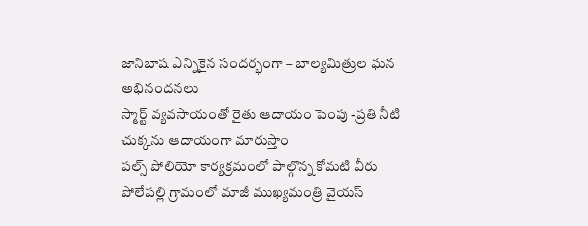జానిబాష ఎన్నికైన సందర్భంగా – బాల్యమిత్రుల ఘన అభినందనలు
స్మార్ట్ వ్యవసాయంతో రైతు ఆదాయం పెంపు -ప్రతి నీటి చుక్కను ఆదాయంగా మారుస్తాం
పల్స్ పోలియో కార్యక్రమంలో పాల్గొన్న కోమటి వీరు
పోలేపల్లి గ్రామంలో మాజీ ముఖ్యమంత్రి వైయస్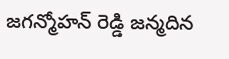జగన్మోహన్ రెడ్డి జన్మదిన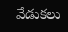వేడుకలు